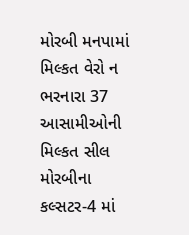મોરબી મનપામાં મિલ્કત વેરો ન ભરનારા 37 આસામીઓની મિલ્કત સીલ મોરબીના કલ્સટર-4 માં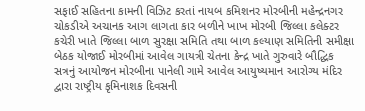સફાઈ સહિતના કામની વિઝિટ કરતાં નાયબ કમિશનર મોરબીની મહેન્દ્રનગર ચોકડીએ અચાનક આગ લાગતા કાર બળીને ખાખ મોરબી જિલ્લા કલેક્ટર કચેરી ખાતે જિલ્લા બાળ સુરક્ષા સમિતિ તથા બાળ કલ્યાણ સમિતિની સમીક્ષા બેઠક યોજાઈ મોરબીમાં આવેલ ગાયત્રી ચેતના કેન્દ્ર ખાતે ગુરુવારે બૌદ્ધિક સત્રનું આયોજન મોરબીના પાનેલી ગામે આવેલ આયુષ્યમાન આરોગ્ય મંદિર દ્વારા રાષ્ટ્રીય કૃમિનાશક દિવસની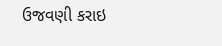ઉજવણી કરાઇ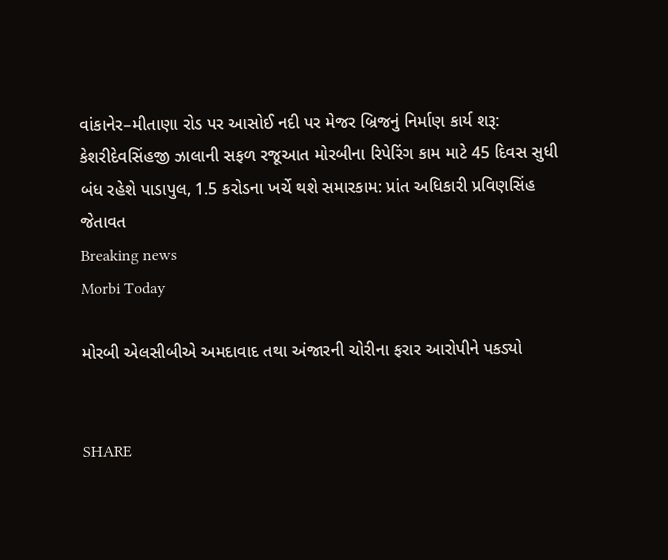વાંકાનેર–મીતાણા રોડ પર આસોઈ નદી પર મેજર બ્રિજનું નિર્માણ કાર્ય શરૂ: કેશરીદેવસિંહજી ઝાલાની સફળ રજૂઆત મોરબીના રિપેરિંગ કામ માટે 45 દિવસ સુધી બંધ રહેશે પાડાપુલ, 1.5 કરોડના ખર્ચે થશે સમારકામ: પ્રાંત અધિકારી પ્રવિણસિંહ જેતાવત
Breaking news
Morbi Today

મોરબી એલસીબીએ અમદાવાદ તથા અંજારની ચોરીના ફરાર આરોપીને પકડ્યો


SHARE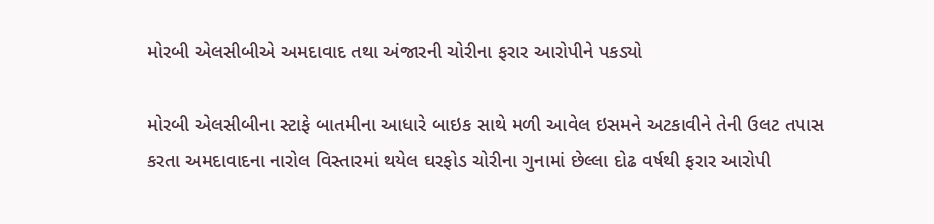મોરબી એલસીબીએ અમદાવાદ તથા અંજારની ચોરીના ફરાર આરોપીને પકડ્યો

મોરબી એલસીબીના સ્ટાફે બાતમીના આધારે બાઇક સાથે મળી આવેલ ઇસમને અટકાવીને તેની ઉલટ તપાસ કરતા અમદાવાદના નારોલ વિસ્તારમાં થયેલ ઘરફોડ ચોરીના ગુનામાં છેલ્લા દોઢ વર્ષથી ફરાર આરોપી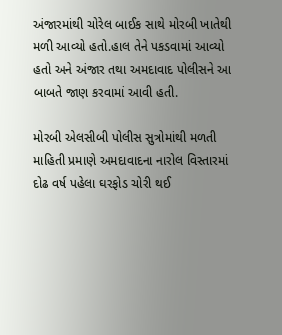અંજારમાંથી ચોરેલ બાઈક સાથે મોરબી ખાતેથી મળી આવ્યો હતો.હાલ તેને પકડવામાં આવ્યો હતો અને અંજાર તથા અમદાવાદ પોલીસને આ બાબતે જાણ કરવામાં આવી હતી.

મોરબી એલસીબી પોલીસ સુત્રોમાંથી મળતી માહિતી પ્રમાણે અમદાવાદના નારોલ વિસ્તારમાં દોઢ વર્ષ પહેલા ઘરફોડ ચોરી થઈ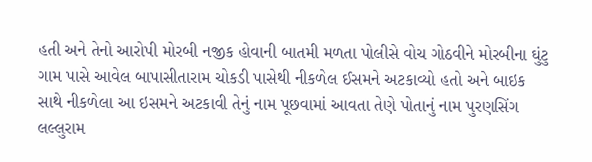હતી અને તેનો આરોપી મોરબી નજીક હોવાની બાતમી મળતા પોલીસે વોચ ગોઠવીને મોરબીના ઘુંટુ ગામ પાસે આવેલ બાપાસીતારામ ચોકડી પાસેથી નીકળેલ ઈસમને અટકાવ્યો હતો અને બાઇક સાથે નીકળેલા આ ઇસમને અટકાવી તેનું નામ પૂછવામાં આવતા તેણે પોતાનું નામ પુરણસિંગ લલ્લુરામ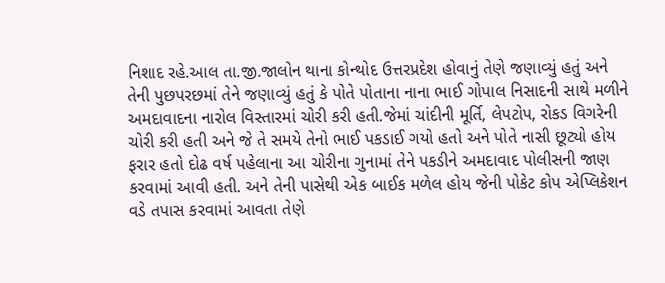નિશાદ રહે.આલ તા.જી.જાલોન થાના કોન્થોદ ઉત્તરપ્રદેશ હોવાનું તેણે જણાવ્યું હતું અને તેની પુછપરછમાં તેને જણાવ્યું હતું કે પોતે પોતાના નાના ભાઈ ગોપાલ નિસાદની સાથે મળીને અમદાવાદના નારોલ વિસ્તારમાં ચોરી કરી હતી.જેમાં ચાંદીની મૂર્તિ, લેપટોપ, રોકડ વિગરેની ચોરી કરી હતી અને જે તે સમયે તેનો ભાઈ પકડાઈ ગયો હતો અને પોતે નાસી છૂટ્યો હોય ફરાર હતો દોઢ વર્ષ પહેલાના આ ચોરીના ગુનામાં તેને પકડીને અમદાવાદ પોલીસની જાણ કરવામાં આવી હતી. અને તેની પાસેથી એક બાઈક મળેલ હોય જેની પોકેટ કોપ એપ્લિકેશન વડે તપાસ કરવામાં આવતા તેણે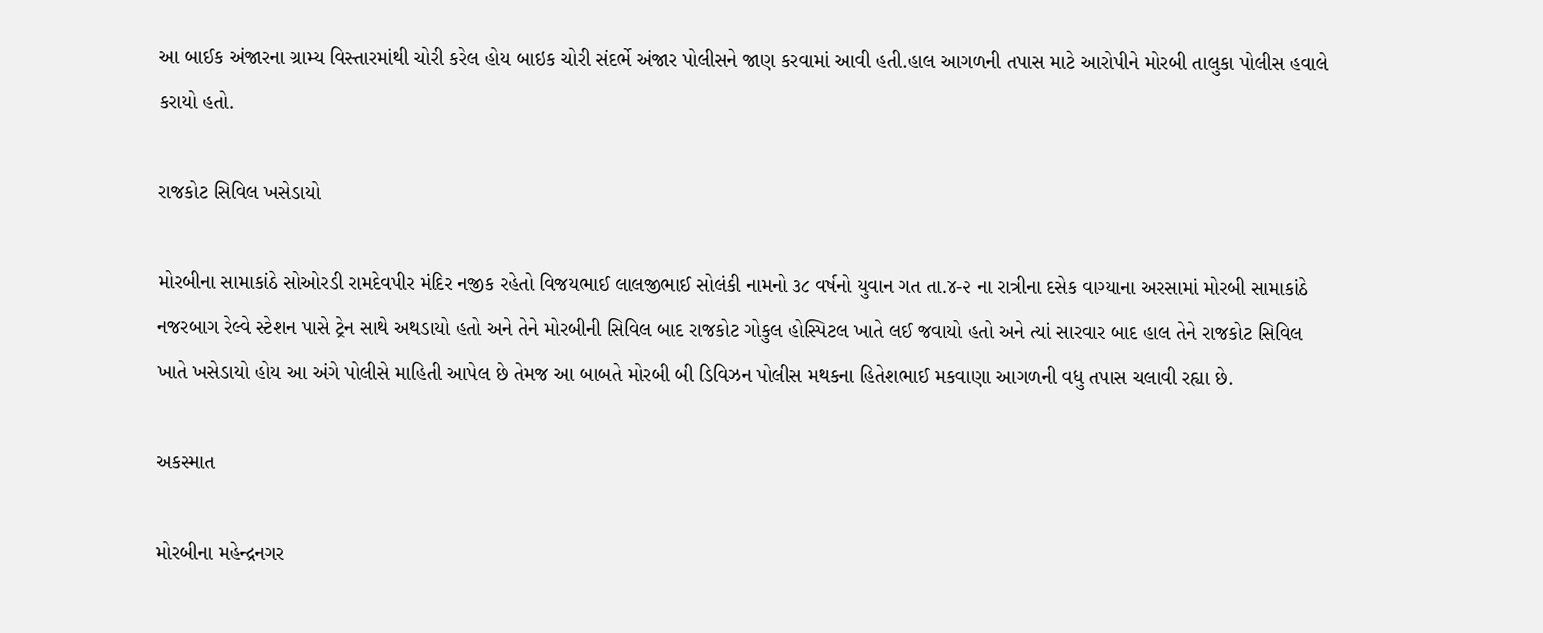આ બાઈક અંજારના ગ્રામ્ય વિસ્તારમાંથી ચોરી કરેલ હોય બાઇક ચોરી સંદર્ભે અંજાર પોલીસને જાણ કરવામાં આવી હતી.હાલ આગળની તપાસ માટે આરોપીને મોરબી તાલુકા પોલીસ હવાલે કરાયો હતો.

રાજકોટ સિવિલ ખસેડાયો

મોરબીના સામાકાંઠે સોઓરડી રામદેવપીર મંદિર નજીક રહેતો વિજયભાઈ લાલજીભાઈ સોલંકી નામનો ૩૮ વર્ષનો યુવાન ગત તા.૪-૨ ના રાત્રીના દસેક વાગ્યાના અરસામાં મોરબી સામાકાંઠે નજરબાગ રેલ્વે સ્ટેશન પાસે ટ્રેન સાથે અથડાયો હતો અને તેને મોરબીની સિવિલ બાદ રાજકોટ ગોકુલ હોસ્પિટલ ખાતે લઈ જવાયો હતો અને ત્યાં સારવાર બાદ હાલ તેને રાજકોટ સિવિલ ખાતે ખસેડાયો હોય આ અંગે પોલીસે માહિતી આપેલ છે તેમજ આ બાબતે મોરબી બી ડિવિઝન પોલીસ મથકના હિતેશભાઈ મકવાણા આગળની વધુ તપાસ ચલાવી રહ્યા છે.

અકસ્માત

મોરબીના મહેન્દ્રનગર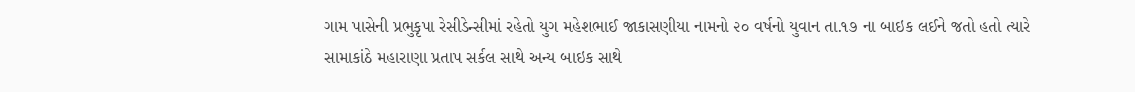ગામ પાસેની પ્રભુકૃપા રેસીડેન્સીમાં રહેતો યુગ મહેશભાઈ જાકાસણીયા નામનો ૨૦ વર્ષનો યુવાન તા.૧૭ ના બાઇક લઈને જતો હતો ત્યારે સામાકાંઠે મહારાણા પ્રતાપ સર્કલ સાથે અન્ય બાઇક સાથે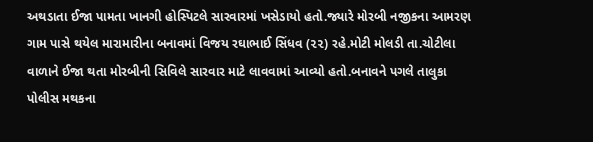અથડાતા ઈજા પામતા ખાનગી હોસ્પિટલે સારવારમાં ખસેડાયો હતો.જ્યારે મોરબી નજીકના આમરણ ગામ પાસે થયેલ મારામારીના બનાવમાં વિજય રઘાભાઈ સિંધવ (૨૨) રહે.મોટી મોલડી તા.ચોટીલા વાળાને ઈજા થતા મોરબીની સિવિલે સારવાર માટે લાવવામાં આવ્યો હતો.બનાવને પગલે તાલુકા પોલીસ મથકના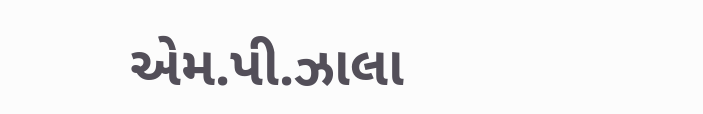એમ.પી.ઝાલા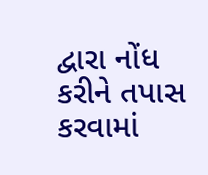દ્વારા નોંધ કરીને તપાસ કરવામાં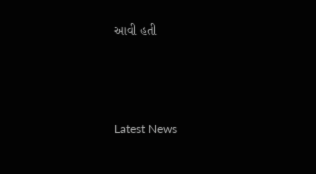આવી હતી






Latest News